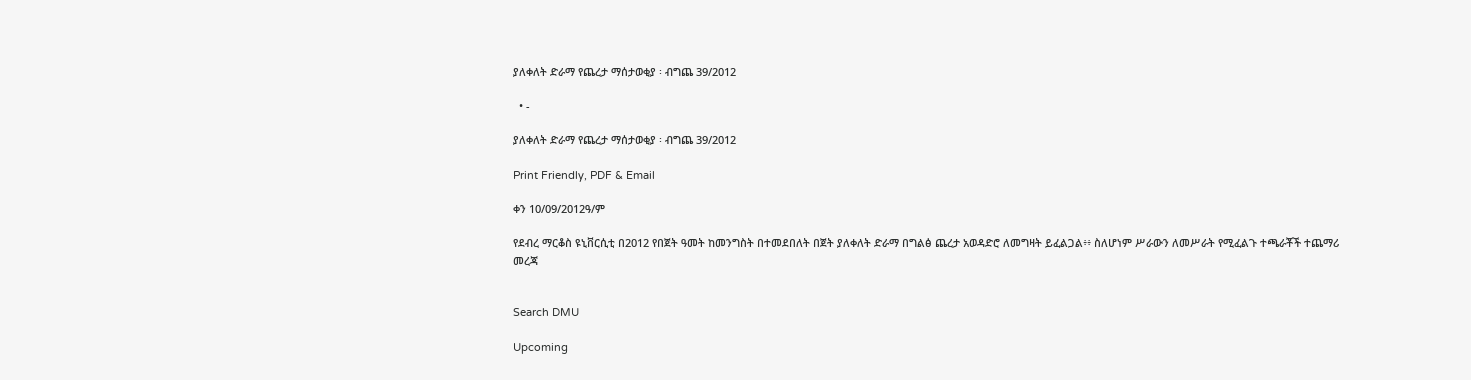ያለቀለት ድራማ የጨረታ ማሰታወቂያ ፡ ብግጨ 39/2012

  • -

ያለቀለት ድራማ የጨረታ ማሰታወቂያ ፡ ብግጨ 39/2012

Print Friendly, PDF & Email

ቀን 10/09/2012ዓ/ም

የደብረ ማርቆስ ዩኒቨርሲቲ በ2012 የበጀት ዓመት ከመንግስት በተመደበለት በጀት ያለቀለት ድራማ በግልፅ ጨረታ አወዳድሮ ለመግዛት ይፈልጋል፥፥ ስለሆነም ሥራውን ለመሥራት የሚፈልጉ ተጫራቾች ተጨማሪ መረጃ


Search DMU

Upcoming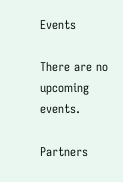Events

There are no upcoming events.

Partners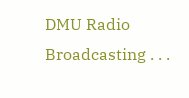DMU Radio Broadcasting . . .